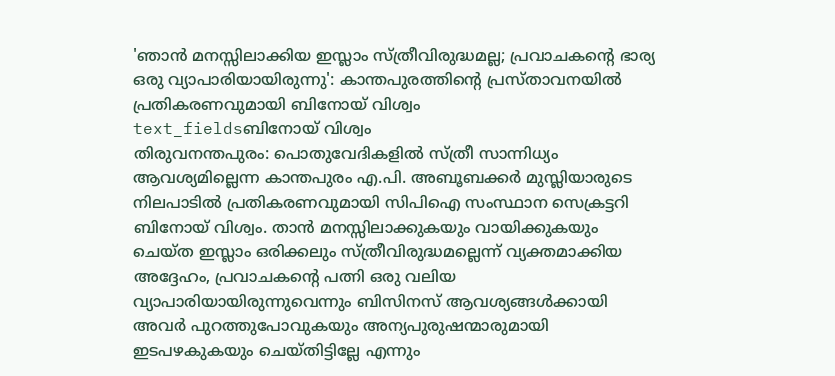'ഞാൻ മനസ്സിലാക്കിയ ഇസ്ലാം സ്ത്രീവിരുദ്ധമല്ല; പ്രവാചകന്റെ ഭാര്യ ഒരു വ്യാപാരിയായിരുന്നു': കാന്തപുരത്തിന്റെ പ്രസ്താവനയിൽ പ്രതികരണവുമായി ബിനോയ് വിശ്വം
text_fieldsബിനോയ് വിശ്വം
തിരുവനന്തപുരം: പൊതുവേദികളിൽ സ്ത്രീ സാന്നിധ്യം ആവശ്യമില്ലെന്ന കാന്തപുരം എ.പി. അബൂബക്കർ മുസ്ലിയാരുടെ നിലപാടിൽ പ്രതികരണവുമായി സിപിഐ സംസ്ഥാന സെക്രട്ടറി ബിനോയ് വിശ്വം. താൻ മനസ്സിലാക്കുകയും വായിക്കുകയും ചെയ്ത ഇസ്ലാം ഒരിക്കലും സ്ത്രീവിരുദ്ധമല്ലെന്ന് വ്യക്തമാക്കിയ അദ്ദേഹം, പ്രവാചകന്റെ പത്നി ഒരു വലിയ വ്യാപാരിയായിരുന്നുവെന്നും ബിസിനസ് ആവശ്യങ്ങൾക്കായി അവർ പുറത്തുപോവുകയും അന്യപുരുഷന്മാരുമായി ഇടപഴകുകയും ചെയ്തിട്ടില്ലേ എന്നും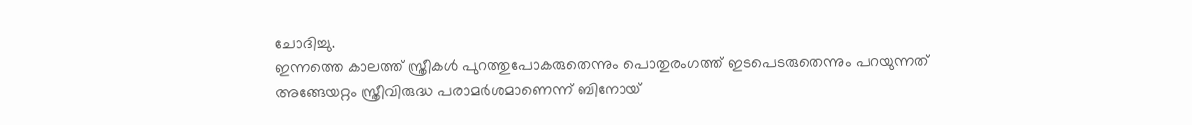ചോദിച്ചു.
ഇന്നത്തെ കാലത്ത് സ്ത്രീകൾ പുറത്തുപോകരുതെന്നും പൊതുരംഗത്ത് ഇടപെടരുതെന്നും പറയുന്നത് അങ്ങേയറ്റം സ്ത്രീവിരുദ്ധ പരാമർശമാണെന്ന് ബിനോയ്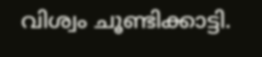വിശ്വം ചൂണ്ടിക്കാട്ടി.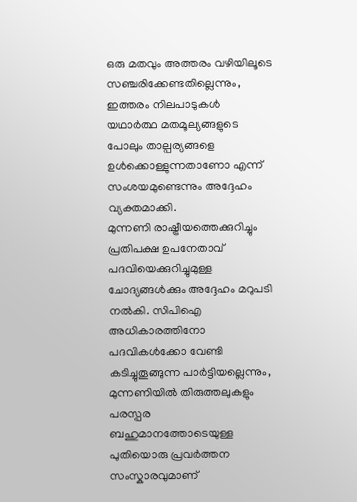ഒരു മതവും അത്തരം വഴിയിലൂടെ സഞ്ചരിക്കേണ്ടതില്ലെന്നും, ഇത്തരം നിലപാടുകൾ യഥാർത്ഥ മതമൂല്യങ്ങളുടെ പോലും താല്പര്യങ്ങളെ ഉൾക്കൊള്ളുന്നതാണോ എന്ന് സംശയമുണ്ടെന്നും അദ്ദേഹം വ്യക്തമാക്കി.
മുന്നണി രാഷ്ട്രീയത്തെക്കുറിച്ചും പ്രതിപക്ഷ ഉപനേതാവ് പദവിയെക്കുറിച്ചുമുള്ള ചോദ്യങ്ങൾക്കും അദ്ദേഹം മറുപടി നൽകി. സിപിഐ അധികാരത്തിനോ പദവികൾക്കോ വേണ്ടി കടിച്ചുതൂങ്ങുന്ന പാർട്ടിയല്ലെന്നും, മുന്നണിയിൽ തിരുത്തലുകളും പരസ്പര ബഹുമാനത്തോടെയുള്ള പുതിയൊരു പ്രവർത്തന സംസ്കാരവുമാണ്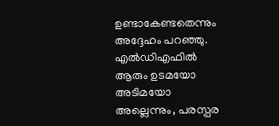ഉണ്ടാകേണ്ടതെന്നും അദ്ദേഹം പറഞ്ഞു. എൽഡിഎഫിൽ ആരും ഉടമയോ അടിമയോ അല്ലെന്നും, പരസ്പര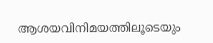ആശയവിനിമയത്തിലൂടെയും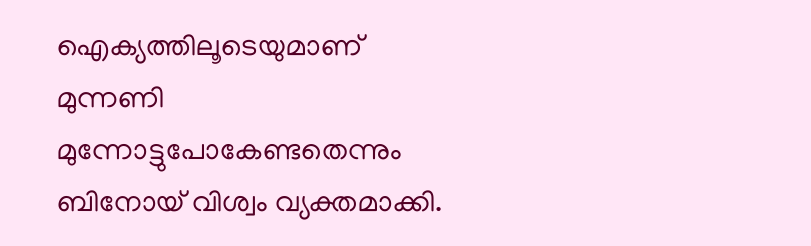ഐക്യത്തിലൂടെയുമാണ് മുന്നണി മുന്നോട്ടുപോകേണ്ടതെന്നും ബിനോയ് വിശ്വം വ്യക്തമാക്കി.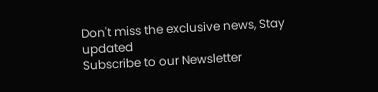Don't miss the exclusive news, Stay updated
Subscribe to our Newsletter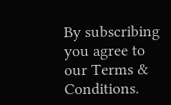By subscribing you agree to our Terms & Conditions.